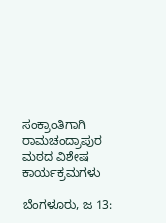ಸಂಕ್ರಾಂತಿಗಾಗಿ ರಾಮಚಂದ್ರಾಪುರ ಮಠದ ವಿಶೇಷ ಕಾರ್ಯಕ್ರಮಗಳು

ಬೆಂಗಳೂರು, ಜ 13: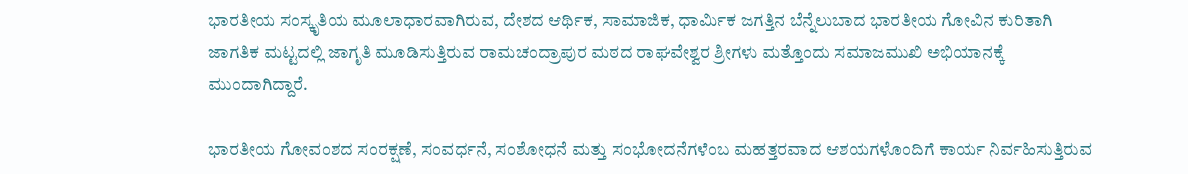ಭಾರತೀಯ ಸಂಸ್ಕೃತಿಯ ಮೂಲಾಧಾರವಾಗಿರುವ, ದೇಶದ ಆರ್ಥಿಕ, ಸಾಮಾಜಿಕ, ಧಾರ್ಮಿಕ ಜಗತ್ತಿನ ಬೆನ್ನೆಲುಬಾದ ಭಾರತೀಯ ಗೋವಿನ ಕುರಿತಾಗಿ ಜಾಗತಿಕ ಮಟ್ಟದಲ್ಲಿ ಜಾಗೃತಿ ಮೂಡಿಸುತ್ತಿರುವ ರಾಮಚಂದ್ರಾಪುರ ಮಠದ ರಾಘವೇಶ್ವರ ಶ್ರೀಗಳು ಮತ್ತೊಂದು ಸಮಾಜಮುಖಿ ಅಭಿಯಾನಕ್ಕೆ ಮುಂದಾಗಿದ್ದಾರೆ.

ಭಾರತೀಯ ಗೋವಂಶದ ಸಂರಕ್ಷಣೆ, ಸಂವರ್ಧನೆ, ಸಂಶೋಧನೆ ಮತ್ತು ಸಂಭೋದನೆಗಳೆಂಬ ಮಹತ್ತರವಾದ ಆಶಯಗಳೊಂದಿಗೆ ಕಾರ್ಯ ನಿರ್ವಹಿಸುತ್ತಿರುವ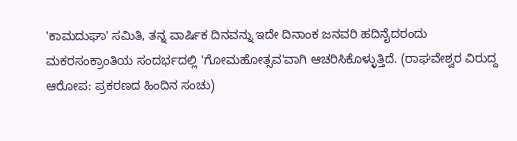'ಕಾಮದುಘಾ' ಸಮಿತಿ, ತನ್ನ ವಾರ್ಷಿಕ ದಿನವನ್ನು ಇದೇ ದಿನಾಂಕ ಜನವರಿ ಹದಿನೈದರಂದು ಮಕರಸಂಕ್ರಾಂತಿಯ ಸಂದರ್ಭದಲ್ಲಿ 'ಗೋಮಹೋತ್ಸವ'ವಾಗಿ ಆಚರಿಸಿಕೊಳ್ಳುತ್ತಿದೆ. (ರಾಘವೇಶ್ವರ ವಿರುದ್ದ ಆರೋಪ: ಪ್ರಕರಣದ ಹಿಂದಿನ ಸಂಚು)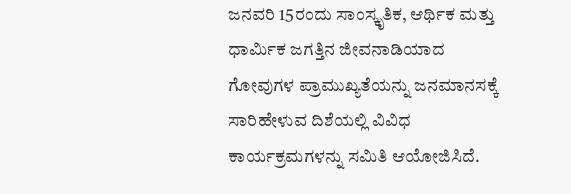ಜನವರಿ 15ರಂದು ಸಾಂಸ್ಕೃತಿಕ, ಆರ್ಥಿಕ ಮತ್ತು ಧಾರ್ಮಿಕ ಜಗತ್ತಿನ ಜೀವನಾಡಿಯಾದ ಗೋವುಗಳ ಪ್ರಾಮುಖ್ಯತೆಯನ್ನು ಜನಮಾನಸಕ್ಕೆ ಸಾರಿಹೇಳುವ ದಿಶೆಯಲ್ಲಿ ವಿವಿಧ ಕಾರ್ಯಕ್ರಮಗಳನ್ನು ಸಮಿತಿ ಆಯೋಜಿಸಿದೆ.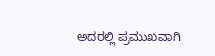ಅದರಲ್ಲಿ ಪ್ರಮುಖವಾಗಿ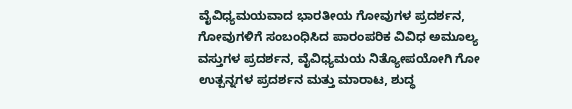ವೈವಿಧ್ಯಮಯವಾದ ಭಾರತೀಯ ಗೋವುಗಳ ಪ್ರದರ್ಶನ, ಗೋವುಗಳಿಗೆ ಸಂಬಂಧಿಸಿದ ಪಾರಂಪರಿಕ ವಿವಿಧ ಅಮೂಲ್ಯ ವಸ್ತುಗಳ ಪ್ರದರ್ಶನ, ವೈವಿಧ್ಯಮಯ ನಿತ್ಯೋಪಯೋಗಿ ಗೋ ಉತ್ಪನ್ನಗಳ ಪ್ರದರ್ಶನ ಮತ್ತು ಮಾರಾಟ, ಶುದ್ಧ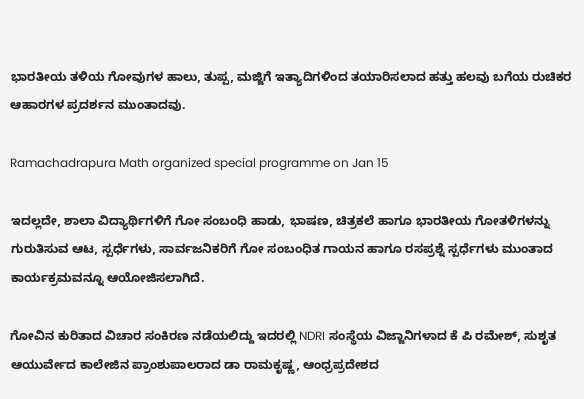ಭಾರತೀಯ ತಳಿಯ ಗೋವುಗಳ ಹಾಲು, ತುಪ್ಪ, ಮಜ್ಜಿಗೆ ಇತ್ಯಾದಿಗಳಿಂದ ತಯಾರಿಸಲಾದ ಹತ್ತು ಹಲವು ಬಗೆಯ ರುಚಿಕರ ಆಹಾರಗಳ ಪ್ರದರ್ಶನ ಮುಂತಾದವು.

Ramachadrapura Math organized special programme on Jan 15

ಇದಲ್ಲದೇ, ಶಾಲಾ ವಿದ್ಯಾರ್ಥಿಗಳಿಗೆ ಗೋ ಸಂಬಂಧಿ ಹಾಡು, ಭಾಷಣ, ಚಿತ್ರಕಲೆ ಹಾಗೂ ಭಾರತೀಯ ಗೋತಳಿಗಳನ್ನು ಗುರುತಿಸುವ ಆಟ, ಸ್ಪರ್ಧೆಗಳು, ಸಾರ್ವಜನಿಕರಿಗೆ ಗೋ ಸಂಬಂಧಿತ ಗಾಯನ ಹಾಗೂ ರಸಪ್ರಶ್ನೆ ಸ್ಪರ್ಧೆಗಳು ಮುಂತಾದ ಕಾರ್ಯಕ್ರಮವನ್ನೂ ಆಯೋಜಿಸಲಾಗಿದೆ.

ಗೋವಿನ ಕುರಿತಾದ ವಿಚಾರ ಸಂಕಿರಣ ನಡೆಯಲಿದ್ದು ಇದರಲ್ಲಿ NDRI ಸಂಸ್ಥೆಯ ವಿಜ್ಜಾನಿಗಳಾದ ಕೆ ಪಿ ರಮೇಶ್, ಸುಶೃತ ಆಯುರ್ವೇದ ಕಾಲೇಜಿನ ಪ್ರಾಂಶುಪಾಲರಾದ ಡಾ ರಾಮಕೃಷ್ಣ, ಆಂಧ್ರಪ್ರದೇಶದ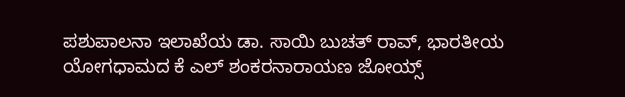ಪಶುಪಾಲನಾ ಇಲಾಖೆಯ ಡಾ. ಸಾಯಿ ಬುಚತ್ ರಾವ್, ಭಾರತೀಯ ಯೋಗಧಾಮದ ಕೆ ಎಲ್ ಶಂಕರನಾರಾಯಣ ಜೋಯ್ಸ್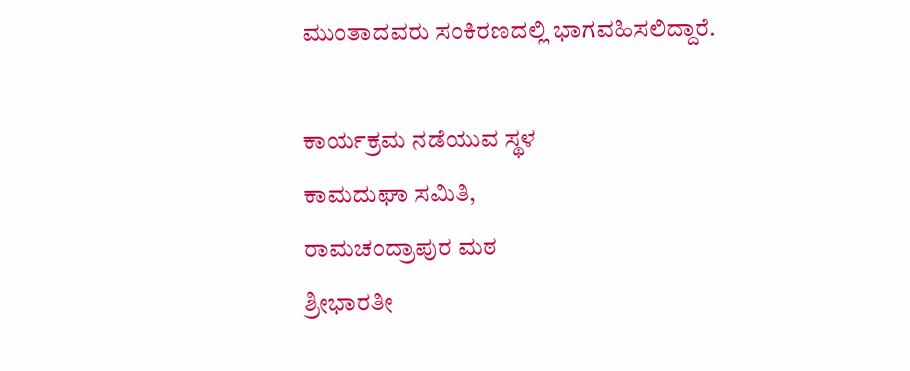ಮುಂತಾದವರು ಸಂಕಿರಣದಲ್ಲಿ ಭಾಗವಹಿಸಲಿದ್ದಾರೆ.

ಕಾರ್ಯಕ್ರಮ ನಡೆಯುವ ಸ್ಥಳ
ಕಾಮದುಘಾ ಸಮಿತಿ,
ರಾಮಚಂದ್ರಾಪುರ ಮಠ
ಶ್ರೀಭಾರತೀ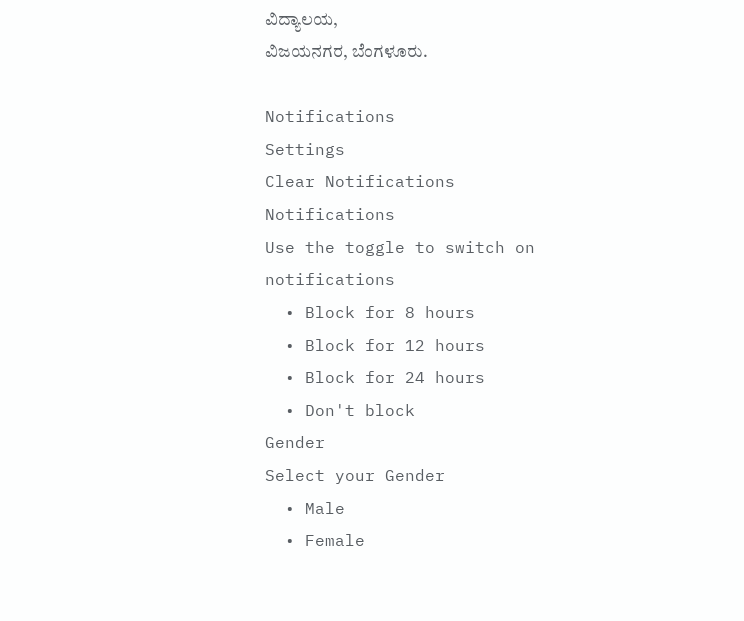ವಿದ್ಯಾಲಯ,
ವಿಜಯನಗರ, ಬೆಂಗಳೂರು.

Notifications
Settings
Clear Notifications
Notifications
Use the toggle to switch on notifications
  • Block for 8 hours
  • Block for 12 hours
  • Block for 24 hours
  • Don't block
Gender
Select your Gender
  • Male
  • Female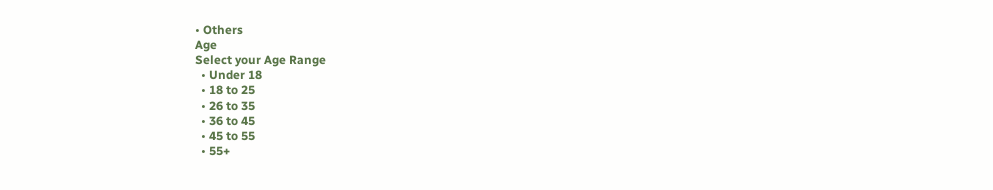• Others
Age
Select your Age Range
  • Under 18
  • 18 to 25
  • 26 to 35
  • 36 to 45
  • 45 to 55
  • 55+